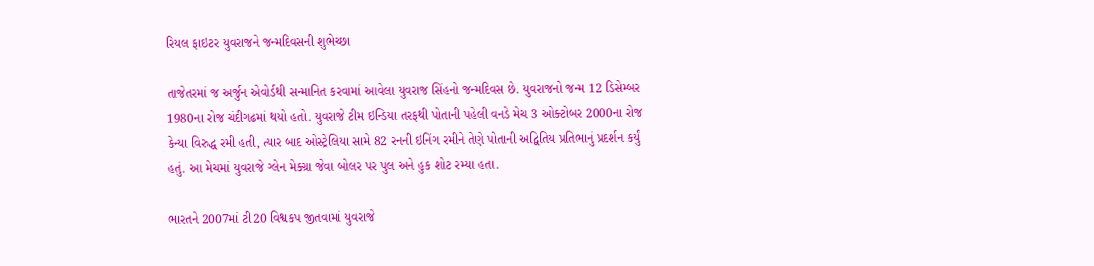રિયલ ફાઇટર યુવરાજને જન્મદિવસની શુભેચ્છા

તાજેતરમાં જ અર્જુન એવોર્ડથી સન્માનિત કરવામાં આવેલા યુવરાજ સિંહનો જન્મદિવસ છે. યુવરાજનો જન્મ 12 ડિસેમ્બર 1980ના રોજ ચંદીગઢમાં થયો હતો. યુવરાજે ટીમ ઇન્ડિયા તરફથી પોતાની પહેલી વનડે મેચ 3 ઓક્ટોબર 2000ના રોજ કેન્યા વિરુદ્ધ રમી હતી, ત્યાર બાદ ઓસ્ટ્રેલિયા સામે 82 રનની ઇનિંગ રમીને તેણે પોતાની અદ્વિતિય પ્રતિભાનું પ્રદર્શન કર્યું હતું. આ મેચમાં યુવરાજે ગ્લેન મેક્ગ્રા જેવા બોલર પર પુલ અને હુક શોટ રમ્યા હતા.

ભારતને 2007માં ટી20 વિશ્વકપ જીતવામાં યુવરાજે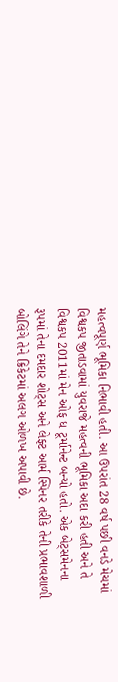મહત્વપૂર્ણ ભૂમિકા નિભાવી હતી. આ ઉપરાંત 28 વર્ષ પછી વનડે મેચમાં વિશ્વકપ જીતાડવામાં યુવરાજે મહત્વની ભૂમિકા અદા કરી હતી અને તે વિશ્વકપ 2011માં મેન ઓફ ધ ટૂર્માનેન્ટ બન્યો હતો. એક બેટ્સમેનના રૂપમાં તેના દમદાર શોટ્સ અને લેફ્ટ આર્મ સ્પિનર તરીકે તેની પ્રભાવશાળી બોલિંગે તેને ક્રિકેટમાં અલગ ઓળખ અપાવી છે.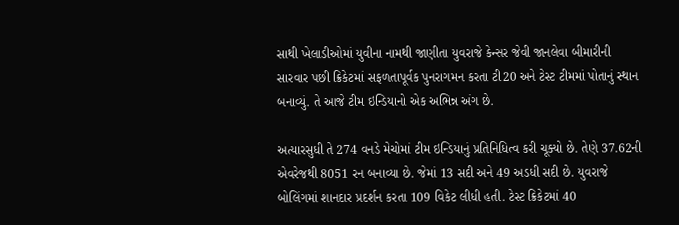સાથી ખેલાડીઓમાં યુવીના નામથી જાણીતા યુવરાજે કેન્સર જેવી જાનલેવા બીમારીની સારવાર પછી ક્રિકેટમાં સફળતાપૂર્વક પુનરાગમન કરતા ટી20 અને ટેસ્ટ ટીમમાં પોતાનું સ્થાન બનાવ્યું. તે આજે ટીમ ઇન્ડિયાનો એક અભિન્ન અંગ છે.

અત્યારસુધી તે 274 વનડે મેચોમાં ટીમ ઇન્ડિયાનું પ્રતિનિધિત્વ કરી ચૂક્યો છે. તેણે 37.62ની એવરેજથી 8051 રન બનાવ્યા છે. જેમાં 13 સદી અને 49 અડધી સદી છે. યુવરાજે બોલિંગમાં શાનદાર પ્રદર્શન કરતા 109 વિકેટ લીધી હતી. ટેસ્ટ ક્રિકેટમાં 40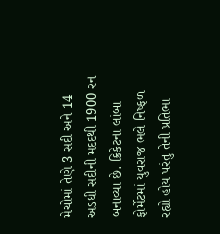મેચોમાં તેણે 3 સદી અને 14 અડધી સદીની મદદથી 1900 રન બનાવ્યા છે. ક્રિકેટના લાંબા ફોર્મેટમાં યુવરાજ ભલે નિષ્ફળ રહ્યો હોય પરંતુ તેની પ્રતિભા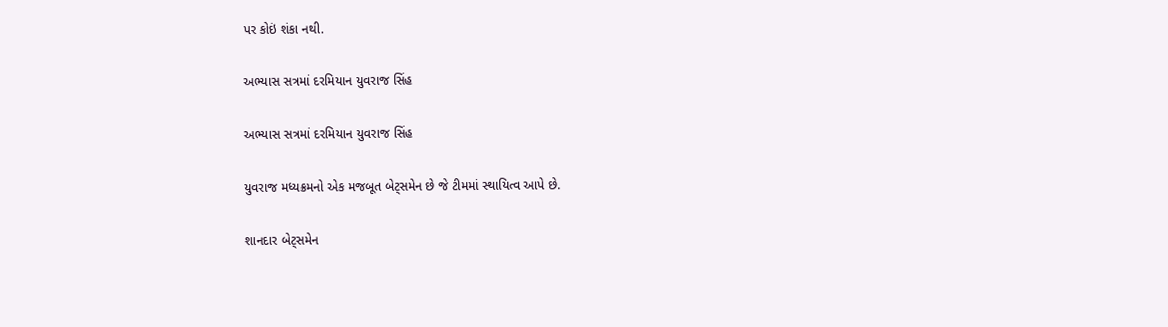પર કોઇં શંકા નથી.

અભ્યાસ સત્રમાં દરમિયાન યુવરાજ સિંહ

અભ્યાસ સત્રમાં દરમિયાન યુવરાજ સિંહ

યુવરાજ મધ્યક્રમનો એક મજબૂત બેટ્સમેન છે જે ટીમમાં સ્થાયિત્વ આપે છે.

શાનદાર બેટ્સમેન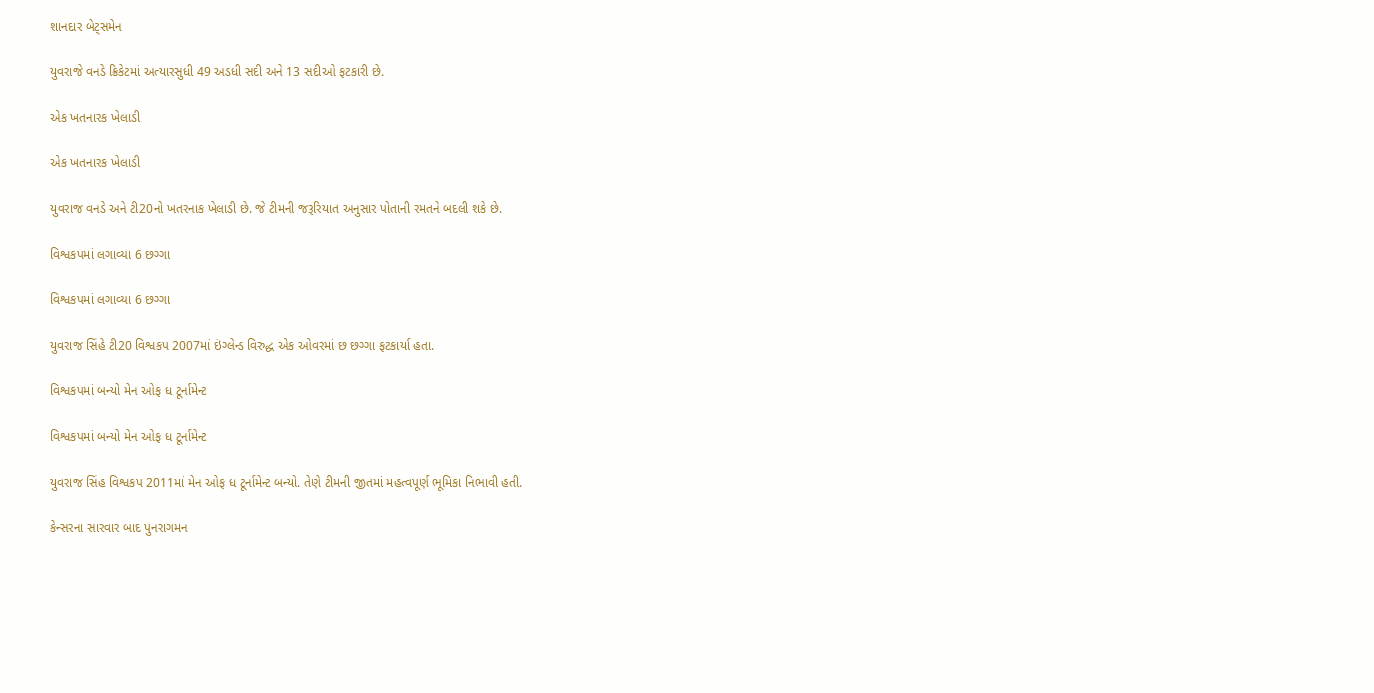શાનદાર બેટ્સમેન

યુવરાજે વનડે ક્રિકેટમાં અત્યારસુધી 49 અડધી સદી અને 13 સદીઓ ફટકારી છે.

એક ખતનારક ખેલાડી

એક ખતનારક ખેલાડી

યુવરાજ વનડે અને ટી20નો ખતરનાક ખેલાડી છે. જે ટીમની જરૂરિયાત અનુસાર પોતાની રમતને બદલી શકે છે.

વિશ્વકપમાં લગાવ્યા 6 છગ્ગા

વિશ્વકપમાં લગાવ્યા 6 છગ્ગા

યુવરાજ સિંહે ટી20 વિશ્વકપ 2007માં ઇંગ્લેન્ડ વિરુદ્ધ એક ઓવરમાં છ છગ્ગા ફટકાર્યા હતા.

વિશ્વકપમાં બન્યો મેન ઓફ ધ ટૂર્નામેન્ટ

વિશ્વકપમાં બન્યો મેન ઓફ ધ ટૂર્નામેન્ટ

યુવરાજ સિંહ વિશ્વકપ 2011માં મેન ઓફ ધ ટૂર્નામેન્ટ બન્યો. તેણે ટીમની જીતમાં મહત્વપૂર્ણ ભૂમિકા નિભાવી હતી.

કેન્સરના સારવાર બાદ પુનરાગમન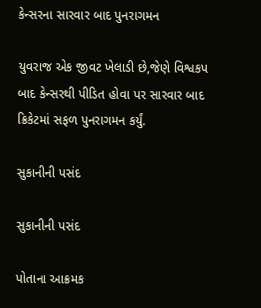કેન્સરના સારવાર બાદ પુનરાગમન

યુવરાજ એક જીવટ ખેલાડી છે,જેણે વિશ્વકપ બાદ કેન્સરથી પીડિત હોવા પર સારવાર બાદ ક્રિકેટમાં સફળ પુનરાગમન કર્યું.

સુકાનીની પસંદ

સુકાનીની પસંદ

પોતાના આક્રમક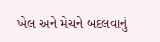ખેલ અને મેચને બદલવાનું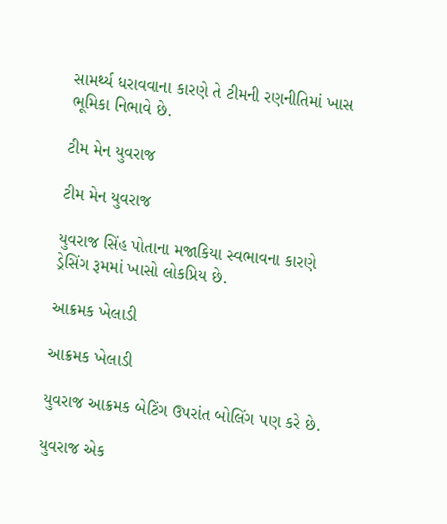સામર્થ્ય ધરાવવાના કારણે તે ટીમની રણનીતિમાં ખાસ ભૂમિકા નિભાવે છે.

ટીમ મેન યુવરાજ

ટીમ મેન યુવરાજ

યુવરાજ સિંહ પોતાના મજાકિયા સ્વભાવના કારણે ડ્રેસિંગ રૂમમાં ખાસો લોકપ્રિય છે.

આક્રમક ખેલાડી

આક્રમક ખેલાડી

યુવરાજ આક્રમક બેટિંગ ઉપરાંત બોલિંગ પણ કરે છે.

યુવરાજ એક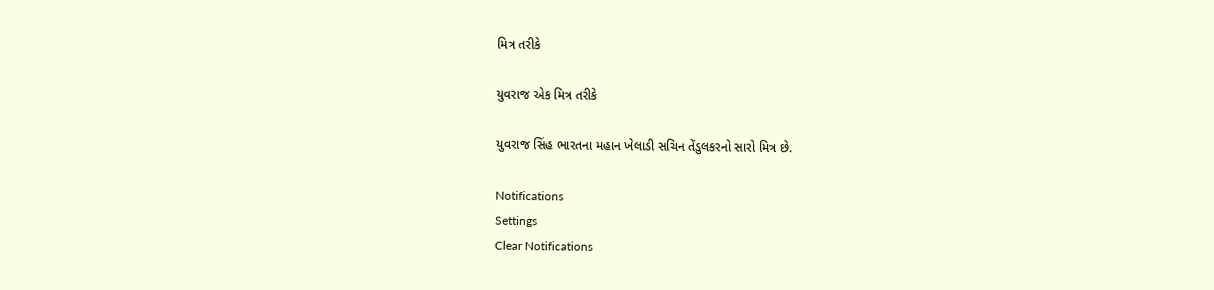મિત્ર તરીકે

યુવરાજ એક મિત્ર તરીકે

યુવરાજ સિંહ ભારતના મહાન ખેલાડી સચિન તેંડુલકરનો સારો મિત્ર છે.

Notifications
Settings
Clear Notifications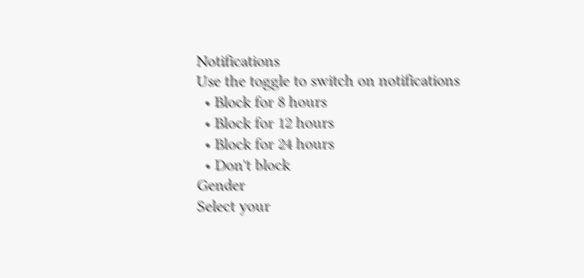Notifications
Use the toggle to switch on notifications
  • Block for 8 hours
  • Block for 12 hours
  • Block for 24 hours
  • Don't block
Gender
Select your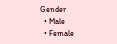Gender
  • Male
  • Female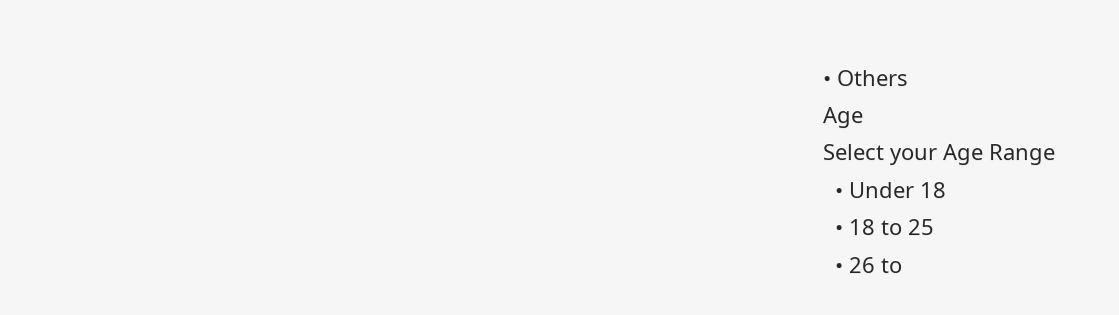• Others
Age
Select your Age Range
  • Under 18
  • 18 to 25
  • 26 to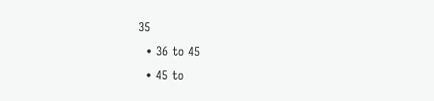35
  • 36 to 45
  • 45 to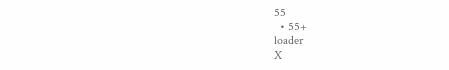55
  • 55+
loader
X